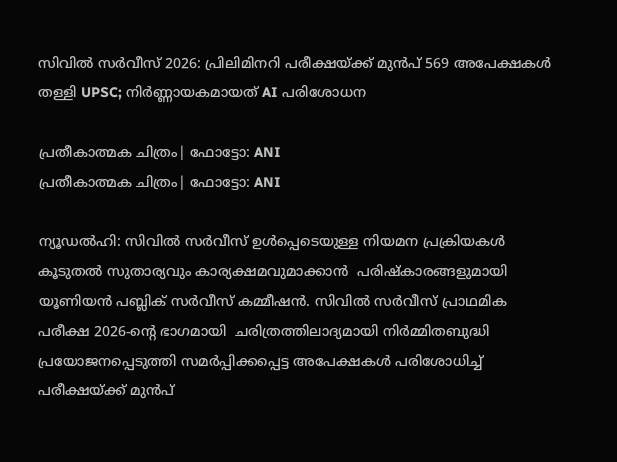സിവിൽ സർവീസ് 2026: പ്രിലിമിനറി പരീക്ഷയ്ക്ക് മുൻപ് 569 അപേക്ഷകൾ തള്ളി UPSC; നിർണ്ണായകമായത് AI പരിശോധന

പ്രതീകാത്മക ചിത്രം| ഫോട്ടോ: ANI
പ്രതീകാത്മക ചിത്രം| ഫോട്ടോ: ANI

ന്യൂഡൽഹി: സിവിൽ സർവീസ് ഉൾപ്പെടെയുള്ള നിയമന പ്രക്രിയകൾ കൂടുതൽ സുതാര്യവും കാര്യക്ഷമവുമാക്കാൻ  പരിഷ്കാരങ്ങളുമായി യൂണിയൻ പബ്ലിക് സർവീസ് കമ്മീഷൻ. സിവിൽ സർവീസ് പ്രാഥമിക പരീക്ഷ 2026-ൻ്റെ ഭാഗമായി  ചരിത്രത്തിലാദ്യമായി നിർമ്മിതബുദ്ധി പ്രയോജനപ്പെടുത്തി സമർപ്പിക്കപ്പെട്ട അപേക്ഷകൾ പരിശോധിച്ച് പരീക്ഷയ്ക്ക് മുൻപ്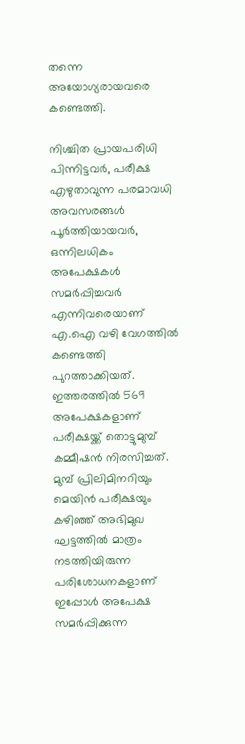തന്നെ അയോഗ്യരായവരെ കണ്ടെത്തി.

നിശ്ചിത പ്രായപരിധി പിന്നിട്ടവർ, പരീക്ഷ എഴുതാവുന്ന പരമാവധി അവസരങ്ങൾ പൂർത്തിയായവർ, ഒന്നിലധികം അപേക്ഷകൾ സമർപ്പിച്ചവർ എന്നിവരെയാണ് എ.ഐ വഴി വേഗത്തിൽ കണ്ടെത്തി പുറത്താക്കിയത്. ഇത്തരത്തിൽ 569 അപേക്ഷകളാണ് പരീക്ഷയ്ക്ക് തൊട്ടുമുമ്പ് കമ്മീഷൻ നിരസിച്ചത്. മുമ്പ് പ്രിലിമിനറിയും മെയിൻ പരീക്ഷയും കഴിഞ്ഞ് അഭിമുഖ ഘട്ടത്തിൽ മാത്രം നടത്തിയിരുന്ന പരിശോധനകളാണ് ഇപ്പോൾ അപേക്ഷ സമർപ്പിക്കുന്ന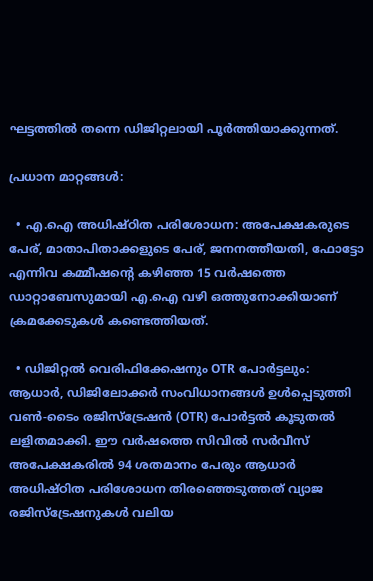ഘട്ടത്തിൽ തന്നെ ഡിജിറ്റലായി പൂർത്തിയാക്കുന്നത്.

പ്രധാന മാറ്റങ്ങൾ:

  • എ.ഐ അധിഷ്ഠിത പരിശോധന: അപേക്ഷകരുടെ പേര്, മാതാപിതാക്കളുടെ പേര്, ജനനത്തീയതി, ഫോട്ടോ എന്നിവ കമ്മീഷൻ്റെ കഴിഞ്ഞ 15 വർഷത്തെ ഡാറ്റാബേസുമായി എ.ഐ വഴി ഒത്തുനോക്കിയാണ് ക്രമക്കേടുകൾ കണ്ടെത്തിയത്.

  • ഡിജിറ്റൽ വെരിഫിക്കേഷനും OTR പോർട്ടലും: ആധാർ, ഡിജിലോക്കർ സംവിധാനങ്ങൾ ഉൾപ്പെടുത്തി വൺ-ടൈം രജിസ്ട്രേഷൻ (OTR) പോർട്ടൽ കൂടുതൽ ലളിതമാക്കി. ഈ വർഷത്തെ സിവിൽ സർവീസ് അപേക്ഷകരിൽ 94 ശതമാനം പേരും ആധാർ അധിഷ്ഠിത പരിശോധന തിരഞ്ഞെടുത്തത് വ്യാജ രജിസ്ട്രേഷനുകൾ വലിയ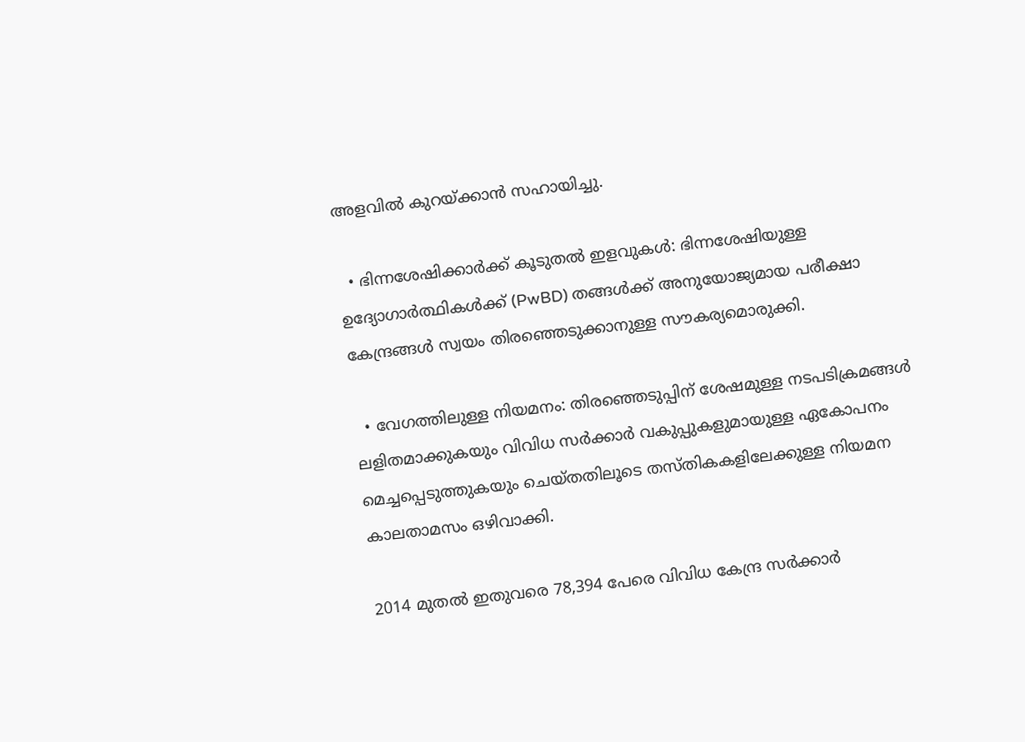അളവിൽ കുറയ്ക്കാൻ സഹായിച്ചു.

  • ഭിന്നശേഷിക്കാർക്ക് കൂടുതൽ ഇളവുകൾ: ഭിന്നശേഷിയുള്ള ഉദ്യോഗാർത്ഥികൾക്ക് (PwBD) തങ്ങൾക്ക് അനുയോജ്യമായ പരീക്ഷാ കേന്ദ്രങ്ങൾ സ്വയം തിരഞ്ഞെടുക്കാനുള്ള സൗകര്യമൊരുക്കി.

  • വേഗത്തിലുള്ള നിയമനം: തിരഞ്ഞെടുപ്പിന് ശേഷമുള്ള നടപടിക്രമങ്ങൾ ലളിതമാക്കുകയും വിവിധ സർക്കാർ വകുപ്പുകളുമായുള്ള ഏകോപനം മെച്ചപ്പെടുത്തുകയും ചെയ്തതിലൂടെ തസ്തികകളിലേക്കുള്ള നിയമന കാലതാമസം ഒഴിവാക്കി.

2014 മുതൽ ഇതുവരെ 78,394 പേരെ വിവിധ കേന്ദ്ര സർക്കാർ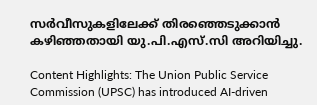സർവീസുകളിലേക്ക് തിരഞ്ഞെടുക്കാൻ കഴിഞ്ഞതായി യു.പി.എസ്.സി അറിയിച്ചു.

Content Highlights: The Union Public Service Commission (UPSC) has introduced AI-driven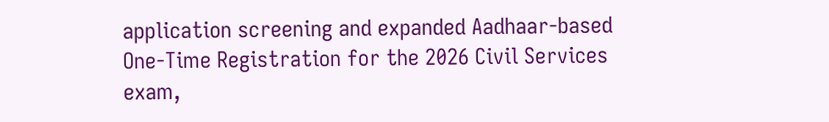application screening and expanded Aadhaar-based One-Time Registration for the 2026 Civil Services exam,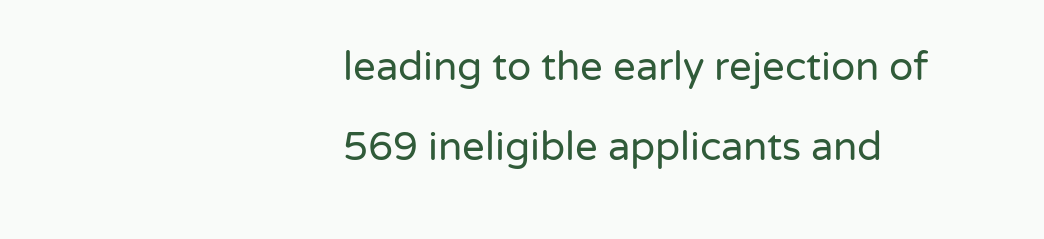leading to the early rejection of 569 ineligible applicants and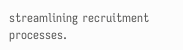streamlining recruitment processes.